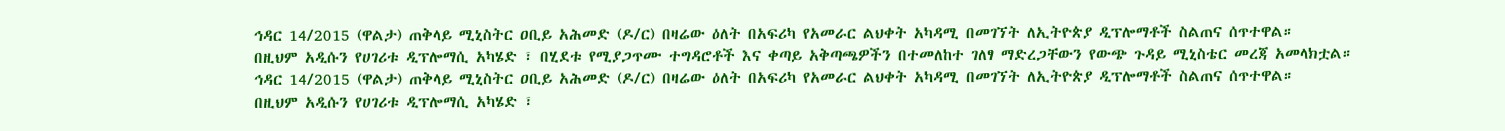ኅዳር 14/2015 (ዋልታ) ጠቅላይ ሚኒስትር ዐቢይ አሕመድ (ዶ/ር) በዛሬው ዕለት በአፍሪካ የአመራር ልህቀት አካዳሚ በመገኘት ለኢትዮጵያ ዲፕሎማቶች ስልጠና ሰጥተዋል።
በዚህም አዲሱን የሀገሪቱ ዲፕሎማሲ አካሄድ ፣ በሂደቱ የሚያጋጥሙ ተግዳሮቶች እና ቀጣይ አቅጣጫዎችን በተመለከተ ገለፃ ማድረጋቸውን የውጭ ጉዳይ ሚኒስቴር መረጃ አመላክቷል።
ኅዳር 14/2015 (ዋልታ) ጠቅላይ ሚኒስትር ዐቢይ አሕመድ (ዶ/ር) በዛሬው ዕለት በአፍሪካ የአመራር ልህቀት አካዳሚ በመገኘት ለኢትዮጵያ ዲፕሎማቶች ስልጠና ሰጥተዋል።
በዚህም አዲሱን የሀገሪቱ ዲፕሎማሲ አካሄድ ፣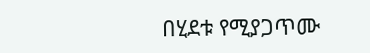በሂደቱ የሚያጋጥሙ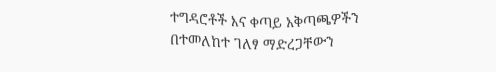ተግዳሮቶች እና ቀጣይ አቅጣጫዎችን በተመለከተ ገለፃ ማድረጋቸውን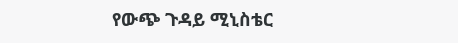የውጭ ጉዳይ ሚኒስቴር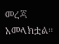መረጃ አመላክቷል።